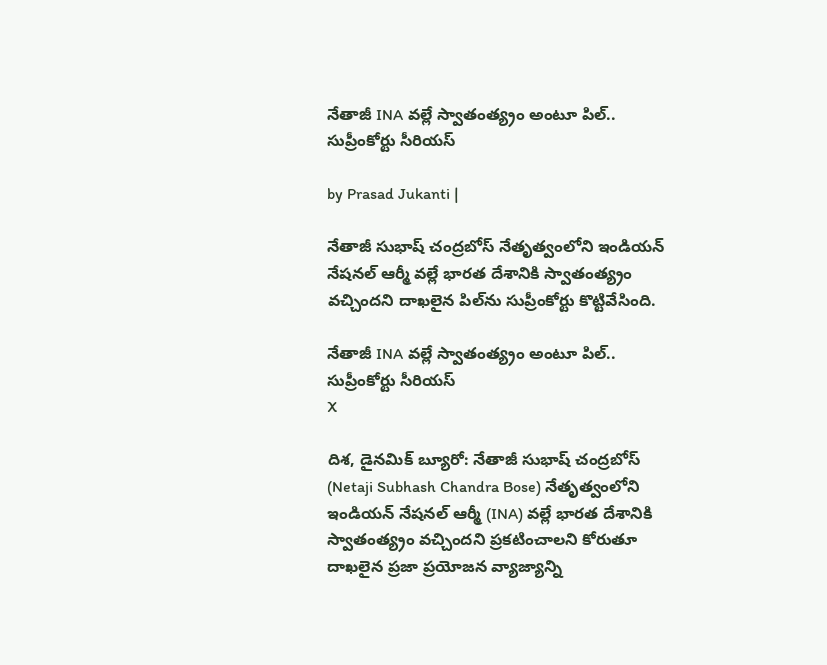నేతాజీ INA వల్లే స్వాతంత్య్రం అంటూ పిల్.. సుప్రీంకోర్టు సీరియస్

by Prasad Jukanti |

నేతాజీ సుభాష్ చంద్రబోస్ నేతృత్వంలోని ఇండియన్ నేషనల్ ఆర్మీ వల్లే భారత దేశానికి స్వాతంత్య్రం వచ్చిందని దాఖలైన పిల్‍ను సుప్రీంకోర్టు కొట్టివేసింది.

నేతాజీ INA వల్లే స్వాతంత్య్రం అంటూ పిల్.. సుప్రీంకోర్టు సీరియస్
X

దిశ, డైనమిక్ బ్యూరో: నేతాజీ సుభాష్ చంద్రబోస్ (Netaji Subhash Chandra Bose) నేతృత్వంలోని ఇండియన్ నేషనల్ ఆర్మీ (INA) వల్లే భారత దేశానికి స్వాతంత్య్రం వచ్చిందని ప్రకటించాలని కోరుతూ దాఖలైన ప్రజా ప్రయోజన వ్యాజ్యాన్ని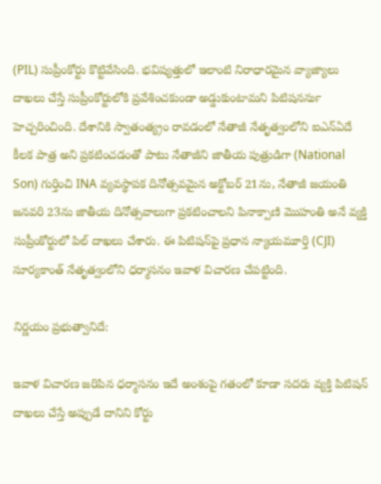(PIL) సుప్రీంకోర్టు కొట్టివేసింది. భవిష్యత్తులో ఇలాంటి నిరాధారమైన వ్యాజ్యాలు దాఖలు చేస్తే సుప్రీంకోర్టులోకి ప్రవేశించకుండా అడ్డుకుంటామని పిటిషనర్‍ను హెచ్చరించింది. దేశానికి స్వాతంత్య్రం రావడంలో నేతాజీ నేతృత్వంలోని ఐఎన్ఏదే కీలక పాత్ర అని ప్రకటించడంతో పాటు నేతాజీని జాతీయ పుత్రుడిగా (National Son) గుర్తించి INA వ్యవస్థాపక దినోత్సవమైన అక్టోబర్ 21ను, నేతాజీ జయంతి జనవరి 23ను జాతీయ దినోత్సవాలుగా ప్రకటించాలని పినాక్పాణి మొహంతి అనే వ్యక్తి సుప్రీంకోర్టులో పిల్ దాఖలు చేశారు. ఈ పిటిషన్‌పై ప్రధాన న్యాయమూర్తి (CJI) సూర్యకాంత్ నేతృత్వంలోని ధర్మాసనం ఇవాళ విచారణ చేపట్టింది.

నిర్ణయం ప్రభుత్వానిదే:

ఇవాళ విచారణ జరిపిన ధర్మాసనం ఇదే అంశంపై గతంలో కూడా సదరు వ్యక్తి పిటిషన్ దాఖలు చేస్తే అప్పుడే దానిని కోర్టు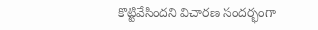కొట్టివేసిందని విచారణ సందర్భంగా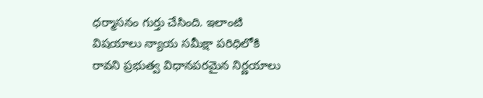ధర్మాసనం గుర్తు చేసింది. ఇలాంటి విషయాలు న్యాయ సమీక్షా పరిధిలోకి రావని ప్రభుత్వ విధానపరమైన నిర్ణయాలు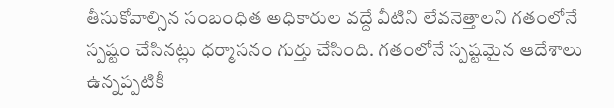తీసుకోవాల్సిన సంబంధిత అధికారుల వద్దే వీటిని లేవనెత్తాలని గతంలోనే స్పష్టం చేసినట్లు ధర్మాసనం గుర్తు చేసింది. గతంలోనే స్పష్టమైన ఆదేశాలు ఉన్నప్పటికీ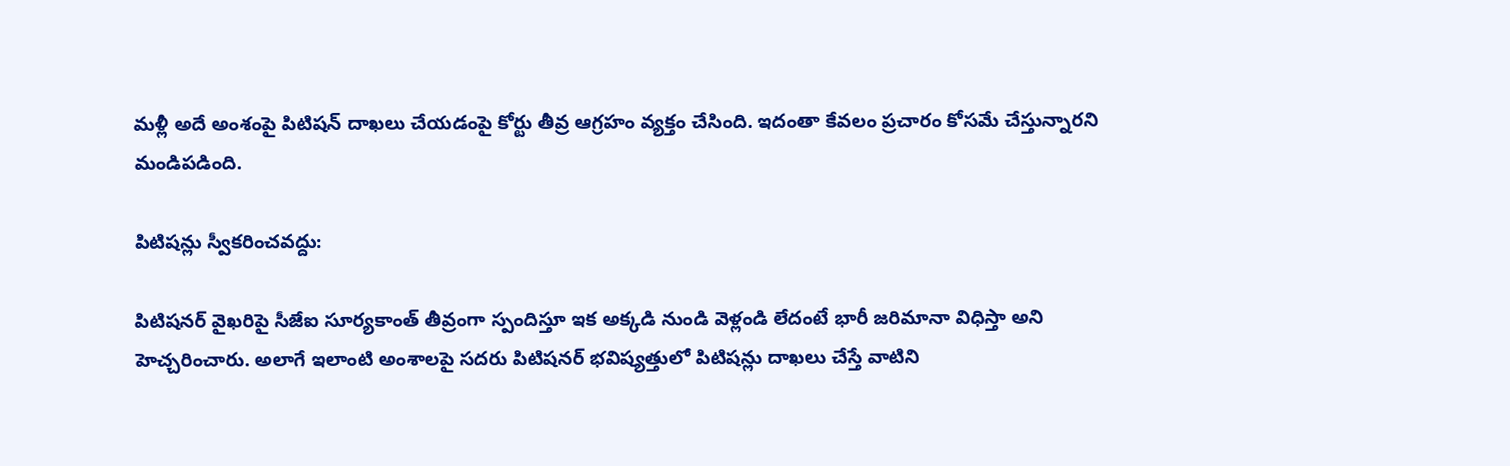మళ్లీ అదే అంశంపై పిటిషన్ దాఖలు చేయడంపై కోర్టు తీవ్ర ఆగ్రహం వ్యక్తం చేసింది. ఇదంతా కేవలం ప్రచారం కోసమే చేస్తున్నారని మండిపడింది.

పిటిషన్లు స్వీకరించవద్దు:

పిటిషనర్ వైఖరిపై సీజేఐ సూర్యకాంత్ తీవ్రంగా స్పందిస్తూ ఇక అక్కడి నుండి వెళ్లండి లేదంటే భారీ జరిమానా విధిస్తా అని హెచ్చరించారు. అలాగే ఇలాంటి అంశాలపై సదరు పిటిషనర్ భవిష్యత్తులో పిటిషన్లు దాఖలు చేస్తే వాటిని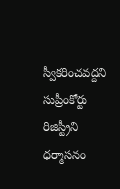స్వీకరించవద్దని సుప్రీంకోర్టు రిజిస్ట్రీని ధర్మాసనం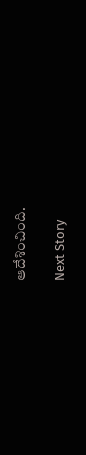ఆదేశించింది.

Next Story